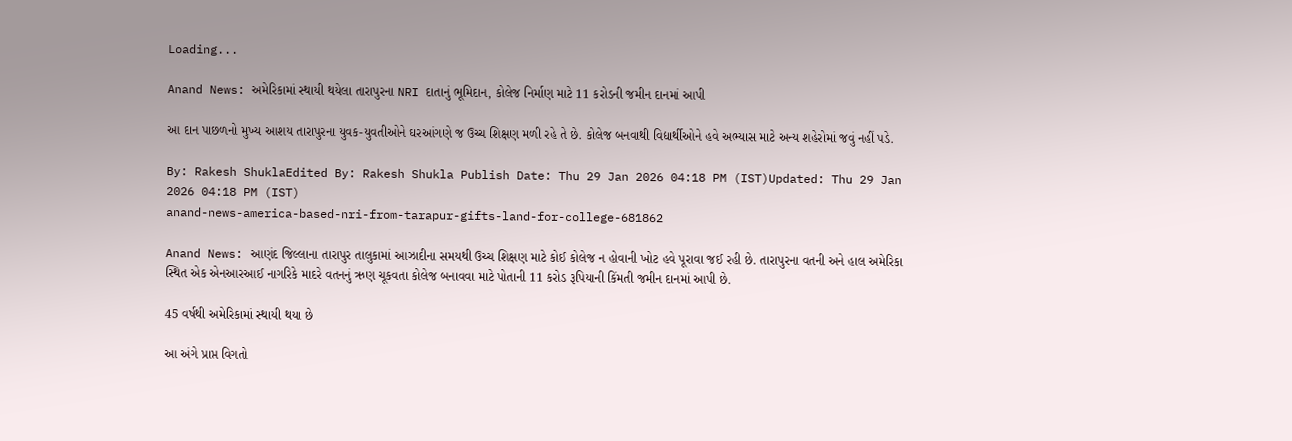Loading...

Anand News: અમેરિકામાં સ્થાયી થયેલા તારાપુરના NRI દાતાનું ભૂમિદાન, કોલેજ નિર્માણ માટે 11 કરોડની જમીન દાનમાં આપી

આ દાન પાછળનો મુખ્ય આશય તારાપુરના યુવક-યુવતીઓને ઘરઆંગણે જ ઉચ્ચ શિક્ષણ મળી રહે તે છે. કોલેજ બનવાથી વિદ્યાર્થીઓને હવે અભ્યાસ માટે અન્ય શહેરોમાં જવું નહીં પડે.

By: Rakesh ShuklaEdited By: Rakesh Shukla Publish Date: Thu 29 Jan 2026 04:18 PM (IST)Updated: Thu 29 Jan 2026 04:18 PM (IST)
anand-news-america-based-nri-from-tarapur-gifts-land-for-college-681862

Anand News: આણંદ જિલ્લાના તારાપુર તાલુકામાં આઝાદીના સમયથી ઉચ્ચ શિક્ષણ માટે કોઈ કોલેજ ન હોવાની ખોટ હવે પૂરાવા જઈ રહી છે. તારાપુરના વતની અને હાલ અમેરિકા સ્થિત એક એનઆરઆઈ નાગરિકે માદરે વતનનું ઋણ ચૂકવતા કોલેજ બનાવવા માટે પોતાની 11 કરોડ રૂપિયાની કિંમતી જમીન દાનમાં આપી છે.

45 વર્ષથી અમેરિકામાં સ્થાયી થયા છે

આ અંગે પ્રાપ્ત વિગતો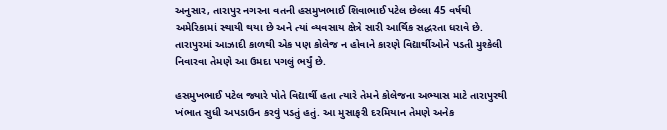અનુસાર, તારાપુર નગરના વતની હસમુખભાઈ શિવાભાઈ પટેલ છેલ્લા 45 વર્ષથી અમેરિકામાં સ્થાયી થયા છે અને ત્યાં વ્યવસાય ક્ષેત્રે સારી આર્થિક સદ્ધરતા ધરાવે છે. તારાપુરમાં આઝાદી કાળથી એક પણ કોલેજ ન હોવાને કારણે વિદ્યાર્થીઓને પડતી મુશ્કેલી નિવારવા તેમણે આ ઉમદા પગલું ભર્યું છે.

હસમુખભાઈ પટેલ જ્યારે પોતે વિદ્યાર્થી હતા ત્યારે તેમને કોલેજના અભ્યાસ માટે તારાપુરથી ખંભાત સુધી અપડાઉન કરવું પડતું હતું. આ મુસાફરી દરમિયાન તેમણે અનેક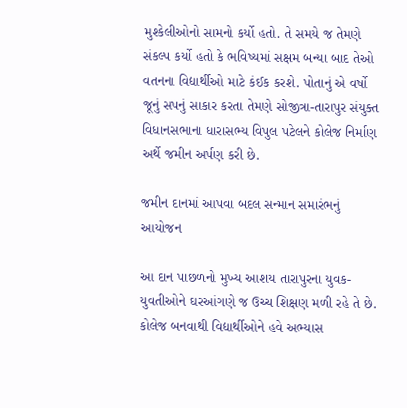મુશ્કેલીઓનો સામનો કર્યો હતો. તે સમયે જ તેમણે સંકલ્પ કર્યો હતો કે ભવિષ્યમાં સક્ષમ બન્યા બાદ તેઓ વતનના વિદ્યાર્થીઓ માટે કંઈક કરશે. પોતાનું એ વર્ષો જૂનું સપનું સાકાર કરતા તેમણે સોજીત્રા-તારાપુર સંયુક્ત વિધાનસભાના ધારાસભ્ય વિપુલ પટેલને કોલેજ નિર્માણ અર્થે જમીન અર્પણ કરી છે.

જમીન દાનમાં આપવા બદલ સન્માન સમારંભનું આયોજન

આ દાન પાછળનો મુખ્ય આશય તારાપુરના યુવક-યુવતીઓને ઘરઆંગણે જ ઉચ્ચ શિક્ષણ મળી રહે તે છે. કોલેજ બનવાથી વિદ્યાર્થીઓને હવે અભ્યાસ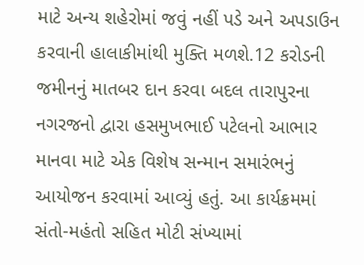માટે અન્ય શહેરોમાં જવું નહીં પડે અને અપડાઉન કરવાની હાલાકીમાંથી મુક્તિ મળશે.12 કરોડની જમીનનું માતબર દાન કરવા બદલ તારાપુરના નગરજનો દ્વારા હસમુખભાઈ પટેલનો આભાર માનવા માટે એક વિશેષ સન્માન સમારંભનું આયોજન કરવામાં આવ્યું હતું. આ કાર્યક્રમમાં સંતો-મહંતો સહિત મોટી સંખ્યામાં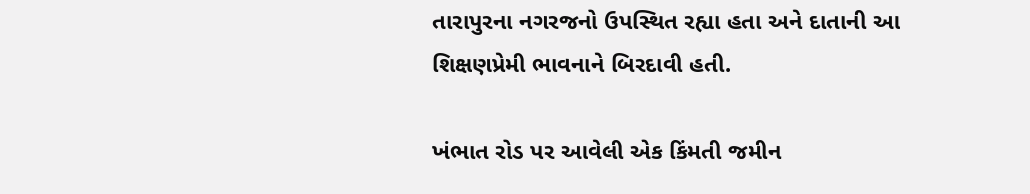તારાપુરના નગરજનો ઉપસ્થિત રહ્યા હતા અને દાતાની આ શિક્ષણપ્રેમી ભાવનાને બિરદાવી હતી.

ખંભાત રોડ પર આવેલી એક કિંમતી જમીન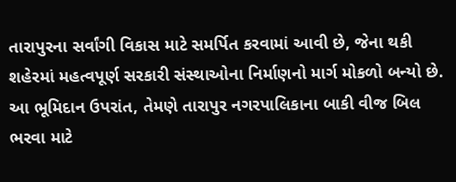તારાપુરના સર્વાંગી વિકાસ માટે સમર્પિત કરવામાં આવી છે, જેના થકી શહેરમાં મહત્વપૂર્ણ સરકારી સંસ્થાઓના નિર્માણનો માર્ગ મોકળો બન્યો છે. આ ભૂમિદાન ઉપરાંત, તેમણે તારાપુર નગરપાલિકાના બાકી વીજ બિલ ભરવા માટે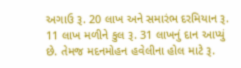અગાઉ રૂ. 20 લાખ અને સમારંભ દરમિયાન રૂ. 11 લાખ મળીને કુલ રૂ. 31 લાખનું દાન આપ્યું છે. તેમજ મદનમોહન હવેલીના હોલ માટે રૂ.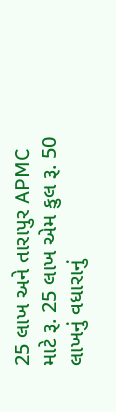25 લાખ અને તારાપુર APMC માટે રૂ. 25 લાખ એમ કુલ રૂ. 50 લાખનું વધારાનું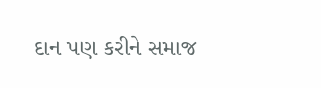દાન પણ કરીને સમાજ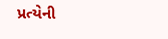પ્રત્યેની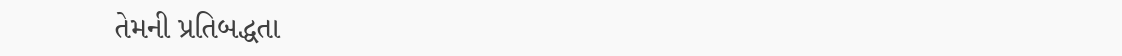તેમની પ્રતિબદ્ધતા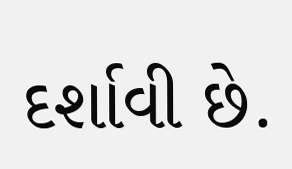દર્શાવી છે.